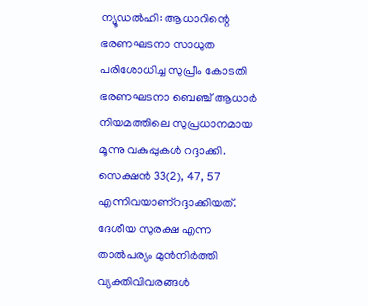ന്യൂഡൽഹി: ആധാറിന്റെ ഭരണഘടനാ സാധുത പരിശോധിച്ച സുപ്രീം കോടതി ഭരണഘടനാ ബെഞ്ച് ആധാർ നിയമത്തിലെ സുപ്രധാനമായ മൂന്നു വകുപ്പുകൾ റദ്ദാക്കി. സെക്ഷൻ 33(2), 47, 57 എന്നിവയാണ്റദ്ദാക്കിയത്. ദേശീയ സുരക്ഷ എന്ന താൽപര്യം മുൻനിർത്തി വ്യക്തിവിവരങ്ങൾ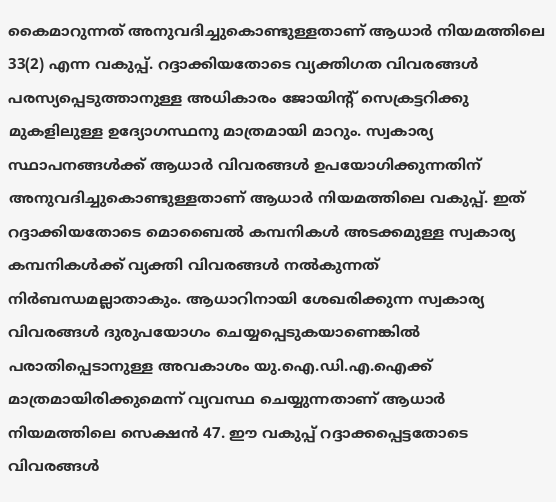കൈമാറുന്നത് അനുവദിച്ചുകൊണ്ടുള്ളതാണ് ആധാർ നിയമത്തിലെ 33(2) എന്ന വകുപ്പ്. റദ്ദാക്കിയതോടെ വ്യക്തിഗത വിവരങ്ങൾ പരസ്യപ്പെടുത്താനുള്ള അധികാരം ജോയിന്റ് സെക്രട്ടറിക്കു മുകളിലുള്ള ഉദ്യോഗസ്ഥനു മാത്രമായി മാറും. സ്വകാര്യ സ്ഥാപനങ്ങൾക്ക് ആധാർ വിവരങ്ങൾ ഉപയോഗിക്കുന്നതിന് അനുവദിച്ചുകൊണ്ടുള്ളതാണ് ആധാർ നിയമത്തിലെ വകുപ്പ്. ഇത് റദ്ദാക്കിയതോടെ മൊബൈൽ കമ്പനികൾ അടക്കമുള്ള സ്വകാര്യ കമ്പനികൾക്ക് വ്യക്തി വിവരങ്ങൾ നൽകുന്നത് നിർബന്ധമല്ലാതാകും. ആധാറിനായി ശേഖരിക്കുന്ന സ്വകാര്യ വിവരങ്ങൾ ദുരുപയോഗം ചെയ്യപ്പെടുകയാണെങ്കിൽ പരാതിപ്പെടാനുള്ള അവകാശം യു.ഐ.ഡി.എ.ഐക്ക് മാത്രമായിരിക്കുമെന്ന് വ്യവസ്ഥ ചെയ്യുന്നതാണ് ആധാർ നിയമത്തിലെ സെക്ഷൻ 47. ഈ വകുപ്പ് റദ്ദാക്കപ്പെട്ടതോടെ വിവരങ്ങൾ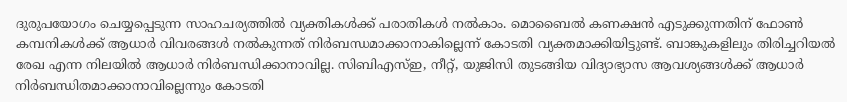ദുരുപയോഗം ചെയ്യപ്പെടുന്ന സാഹചര്യത്തിൽ വ്യക്തികൾക്ക് പരാതികൾ നൽകാം. മൊബൈൽ കണക്ഷൻ എടുക്കുന്നതിന് ഫോൺ കമ്പനികൾക്ക് ആധാർ വിവരങ്ങൾ നൽകുന്നത് നിർബന്ധമാക്കാനാകില്ലെന്ന് കോടതി വ്യക്തമാക്കിയിട്ടുണ്ട്. ബാങ്കുകളിലും തിരിച്ചറിയൽ രേഖ എന്ന നിലയിൽ ആധാർ നിർബന്ധിക്കാനാവില്ല. സിബിഎസ്ഇ, നീറ്റ്, യുജിസി തുടങ്ങിയ വിദ്യാഭ്യാസ ആവശ്യങ്ങൾക്ക് ആധാർ നിർബന്ധിതമാക്കാനാവില്ലെന്നും കോടതി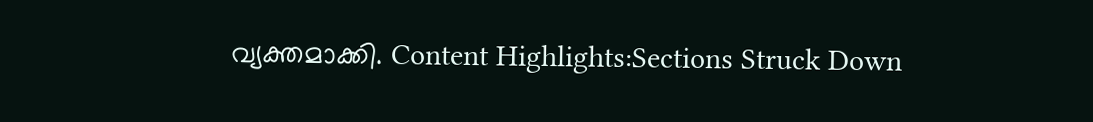വ്യക്തമാക്കി. Content Highlights:Sections Struck Down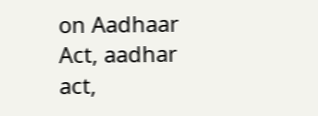on Aadhaar Act, aadhar act,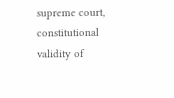supreme court, constitutional validity of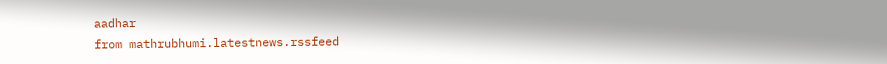aadhar
from mathrubhumi.latestnews.rssfeed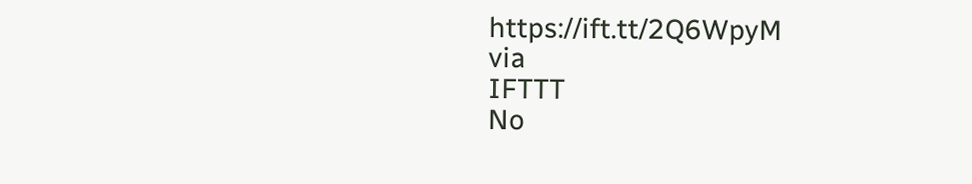https://ift.tt/2Q6WpyM
via
IFTTT
No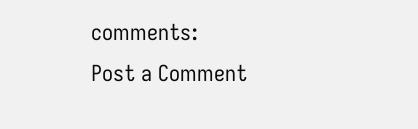comments:
Post a Comment